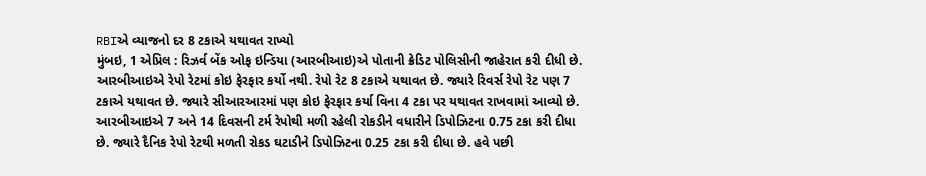RBIએ વ્યાજનો દર 8 ટકાએ યથાવત રાખ્યો
મુંબઇ, 1 એપ્રિલ : રિઝર્વ બેંક ઓફ ઇન્ડિયા (આરબીઆઇ)એ પોતાની ક્રેડિટ પોલિસીની જાહેરાત કરી દીધી છે. આરબીઆઇએ રેપો રેટમાં કોઇ ફેરફાર કર્યો નથી. રેપો રેટ 8 ટકાએ યથાવત છે. જ્યારે રિવર્સ રેપો રેટ પણ 7 ટકાએ યથાવત છે. જ્યારે સીઆરઆરમાં પણ કોઇ ફેરફાર કર્યા વિના 4 ટકા પર યથાવત રાખવામાં આવ્યો છે.
આરબીઆઇએ 7 અને 14 દિવસની ટર્મ રેપોથી મળી રહેલી રોકડીને વધારીને ડિપોઝિટના 0.75 ટકા કરી દીધા છે. જ્યારે દૈનિક રેપો રેટથી મળતી રોકડ ઘટાડીને ડિપોઝિટના 0.25 ટકા કરી દીધા છે. હવે પછી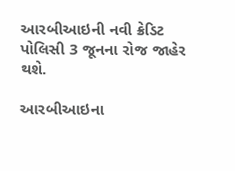આરબીઆઇની નવી ક્રેડિટ પોલિસી 3 જૂનના રોજ જાહેર થશે.

આરબીઆઇના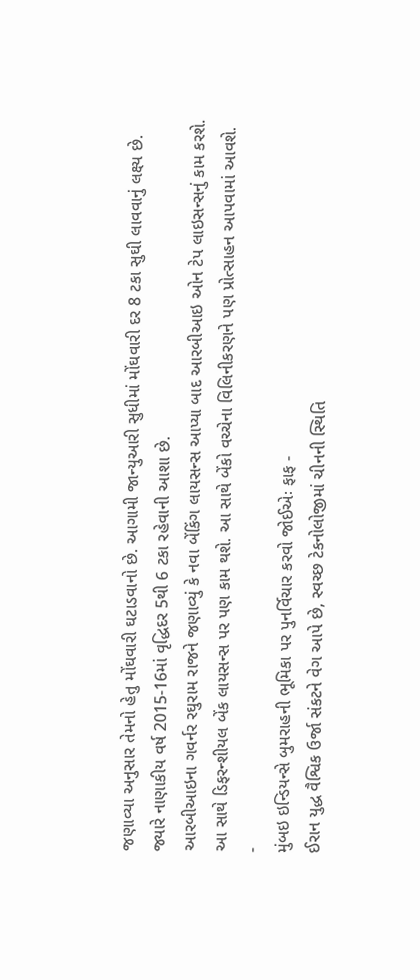જણાવ્યા અનુસાર તેમનો હેતુ મોંઘવારી ઘટાડવાનો છે. આગામી જાન્યુઆરી સુધીમાં મોંઘવારી દર 8 ટકા સુઘી લાવવાનું લક્ષ્ય છે. જ્યારે નાણાકીય વર્ષ 2015-16માં વૃદ્ધિદર 5થી 6 ટકા રહેવાની આશા છે.
આરબીઆઇના ગવર્નર રઘુરામ રાજને જણાવ્યું કે નવા બેંકિંગ લાયસન્સ આપ્યા બાદ આરબીઆઇ ઓન ટેપ લાઇસન્સનું કામ કરશે. આ સાથે ડિફરન્શીયલ બેંક લાયસન્સ પર પણ કામ થશે. આ સાથે બેંકો વચ્ચેના વિલિનીકરણને પણ પ્રોત્સાહન આપવામાં આવશે.
-
મુંબઇ ઇન્ડિયન્સે બુમરાહની ભૂમિકા પર પુનર્વિચાર કરવો જોઈએઃ ફાફ -
ઈરાન યુદ્ધ વૈશ્વિક ઉર્જા સંકટને વેગ આપે છે, સ્વચ્છ ટેકનોલોજીમાં ચીનની સ્થિતિ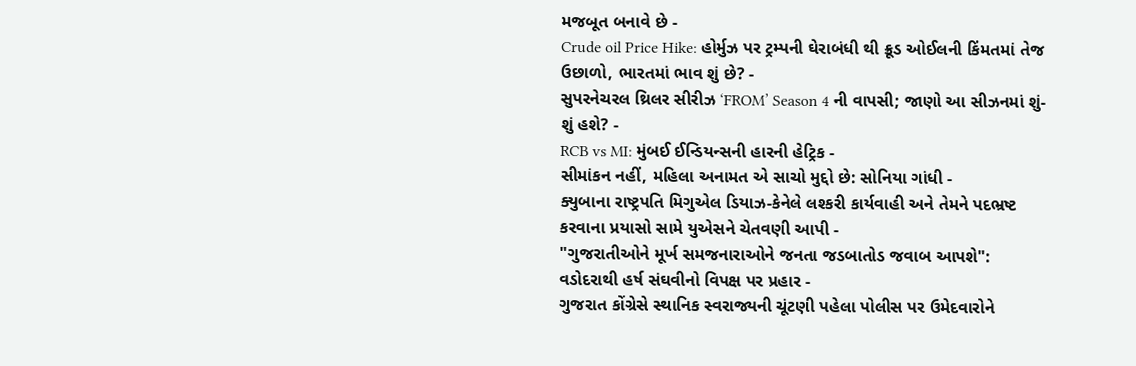મજબૂત બનાવે છે -
Crude oil Price Hike: હોર્મુઝ પર ટ્રમ્પની ઘેરાબંધી થી ક્રૂડ ઓઈલની કિંમતમાં તેજ ઉછાળો, ભારતમાં ભાવ શું છે? -
સુપરનેચરલ થ્રિલર સીરીઝ ‘FROM’ Season 4 ની વાપસી; જાણો આ સીઝનમાં શું-શું હશે? -
RCB vs MI: મુંબઈ ઈન્ડિયન્સની હારની હેટ્રિક -
સીમાંકન નહીં, મહિલા અનામત એ સાચો મુદ્દો છે: સોનિયા ગાંધી -
ક્યુબાના રાષ્ટ્રપતિ મિગુએલ ડિયાઝ-કેનેલે લશ્કરી કાર્યવાહી અને તેમને પદભ્રષ્ટ કરવાના પ્રયાસો સામે યુએસને ચેતવણી આપી -
"ગુજરાતીઓને મૂર્ખ સમજનારાઓને જનતા જડબાતોડ જવાબ આપશે": વડોદરાથી હર્ષ સંઘવીનો વિપક્ષ પર પ્રહાર -
ગુજરાત કોંગ્રેસે સ્થાનિક સ્વરાજ્યની ચૂંટણી પહેલા પોલીસ પર ઉમેદવારોને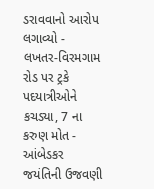ડરાવવાનો આરોપ લગાવ્યો -
લખતર-વિરમગામ રોડ પર ટ્રકે પદયાત્રીઓને કચડ્યા, 7 ના કરુણ મોત -
આંબેડકર જયંતિની ઉજવણી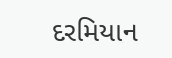દરમિયાન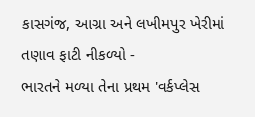કાસગંજ, આગ્રા અને લખીમપુર ખેરીમાં તણાવ ફાટી નીકળ્યો -
ભારતને મળ્યા તેના પ્રથમ 'વર્કપ્લેસ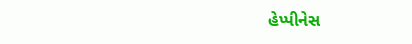હેપ્પીનેસ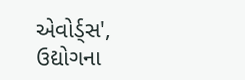એવોર્ડ્સ', ઉદ્યોગના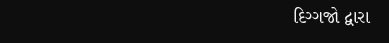દિગ્ગજો દ્વારા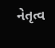નેતૃત્વ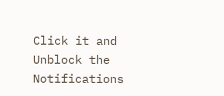Click it and Unblock the Notifications